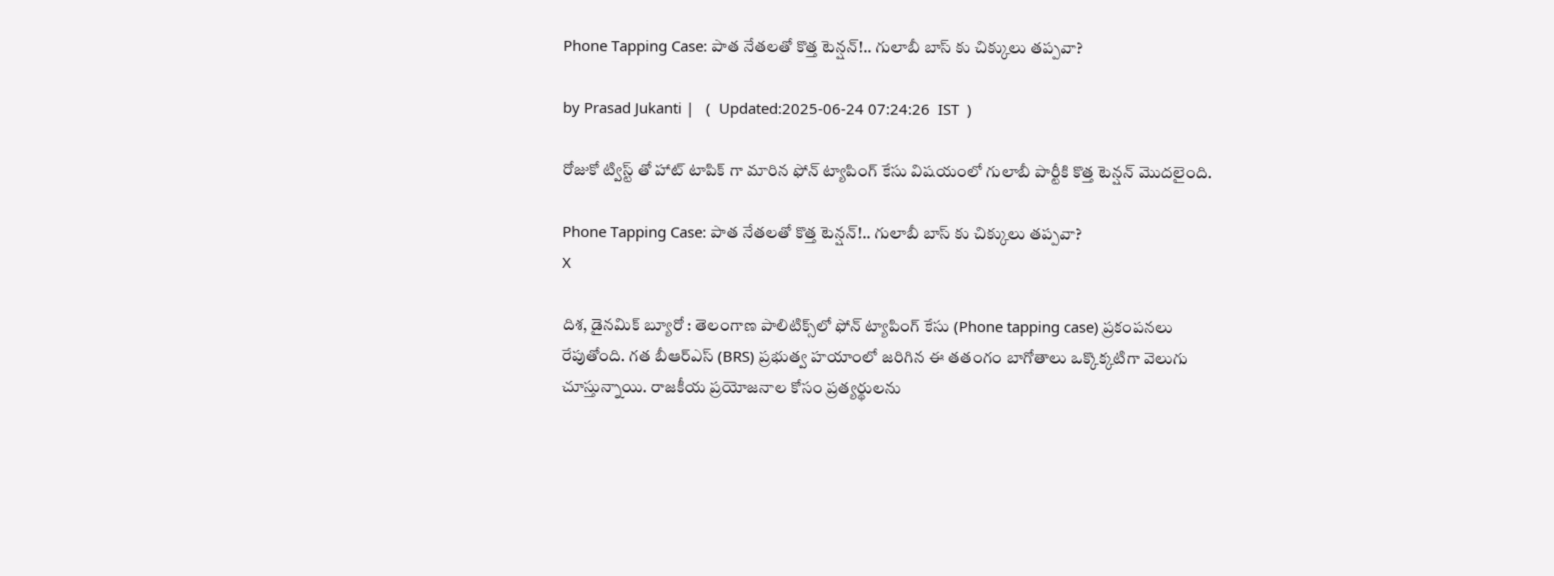Phone Tapping Case: పాత నేతలతో కొత్త టెన్షన్!.. గులాబీ బాస్ కు చిక్కులు తప్పవా?

by Prasad Jukanti |   (  Updated:2025-06-24 07:24:26  IST  )

రోజుకో ట్విస్ట్ తో హాట్ టాపిక్ గా మారిన ఫోన్ ట్యాపింగ్ కేసు విషయంలో గులాబీ పార్టీకి కొత్త టెన్షన్ మొదలైంది.

Phone Tapping Case: పాత నేతలతో కొత్త టెన్షన్!.. గులాబీ బాస్ కు చిక్కులు తప్పవా?
X

దిశ, డైనమిక్ బ్యూరో : తెలంగాణ పాలిటిక్స్‌లో ఫోన్ ట్యాపింగ్ కేసు (Phone tapping case) ప్రకంపనలు రేపుతోంది. గత బీఆర్ఎస్ (BRS) ప్రభుత్వ హయాంలో జరిగిన ఈ తతంగం బాగోతాలు ఒక్కొక్కటిగా వెలుగు చూస్తున్నాయి. రాజకీయ ప్రయోజనాల కోసం ప్రత్యర్థులను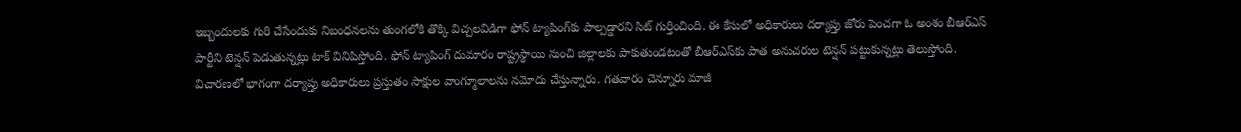ఇబ్బందులకు గురి చేసేందుకు నిబంధనలను తుంగలోకి తొక్కి విచ్చలవిడిగా ఫోన్ ట్యాపింగ్‌కు పాల్పడ్డారని సిట్ గుర్తించింది. ఈ కేసులో అధికారులు దర్యాప్తు జోరు పెంచగా ఓ అంశం బీఆర్ఎస్ పార్టీని టెన్షన్ పెడుతున్నట్లు టాక్ వినిపిస్తోంది. ఫోన్ ట్యాపింగ్ దుమారం రాష్ట్రస్థాయి నుంచి జిల్లాలకు పాకుతుండటంతో బీఆర్ఎస్‌కు పాత అనుచరుల టెన్షన్ పట్టుకున్నట్లు తెలుస్తోంది. విచారణలో భాగంగా దర్యాప్తు అధికారులు ప్రస్తుతం సాక్షుల వాంగ్మూలాలను నమోదు చేస్తున్నారు. గతవారం చెన్నూరు మాజీ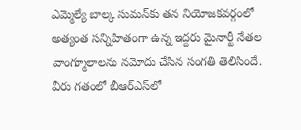ఎమ్మెల్యే బాల్క సుమన్‌కు తన నియోజకవర్గంలో అత్యంత సన్నిహితంగా ఉన్న ఇద్దరు మైనార్టీ నేతల వాంగ్మూలాలను నమోదు చేసిన సంగతి తెలిసిందే. వీరు గతంలో బీఆర్ఎస్‌లో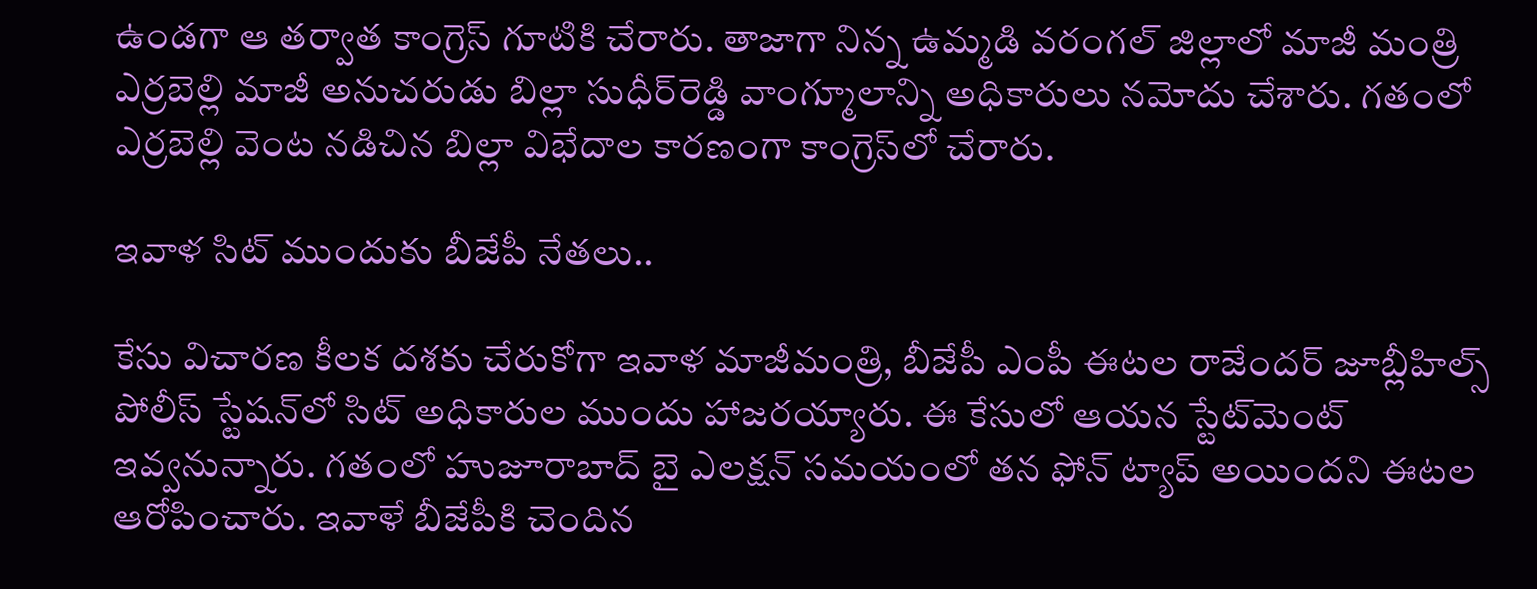ఉండగా ఆ తర్వాత కాంగ్రెస్ గూటికి చేరారు. తాజాగా నిన్న ఉమ్మడి వరంగల్ జిల్లాలో మాజీ మంత్రి ఎర్రబెల్లి మాజీ అనుచరుడు బిల్లా సుధీర్‌రెడ్డి వాంగ్మూలాన్ని అధికారులు నమోదు చేశారు. గతంలో ఎర్రబెల్లి వెంట నడిచిన బిల్లా విభేదాల కారణంగా కాంగ్రెస్‌లో చేరారు.

ఇవాళ సిట్ ముందుకు బీజేపీ నేతలు..

కేసు విచారణ కీలక దశకు చేరుకోగా ఇవాళ మాజీమంత్రి, బీజేపీ ఎంపీ ఈటల రాజేందర్ జూబ్లీహిల్స్ పోలీస్ స్టేషన్‌లో సిట్ అధికారుల ముందు హాజరయ్యారు. ఈ కేసులో ఆయన స్టేట్‌మెంట్ ఇవ్వనున్నారు. గతంలో హుజూరాబాద్ బై ఎలక్షన్ సమయంలో తన ఫోన్ ట్యాప్‌ అయిందని ఈటల ఆరోపించారు. ఇవాళే బీజేపీకి చెందిన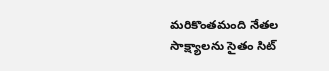మరికొంతమంది నేతల సాక్ష్యాలను సైతం సిట్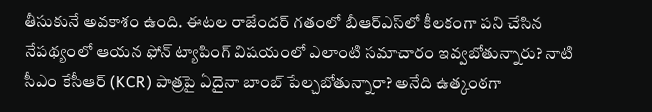తీసుకునే అవకాశం ఉంది. ఈటల రాజేందర్ గతంలో బీఆర్ఎస్‌లో కీలకంగా పని చేసిన నేపథ్యంలో ఆయన ఫోన్ ట్యాపింగ్ విషయంలో ఎలాంటి సమాచారం ఇవ్వబోతున్నారు? నాటి సీఎం కేసీఆర్ (KCR) పాత్రపై ఏదైనా బాంబ్ పేల్చబోతున్నారా? అనేది ఉత్కంఠగా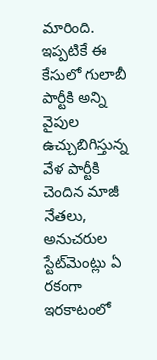మారింది. ఇప్పటికే ఈ కేసులో గులాబీ పార్టీకి అన్ని వైపుల ఉచ్చుబిగిస్తున్న వేళ పార్టీకి చెందిన మాజీ నేతలు, అనుచరుల స్టేట్‌మెంట్లు ఏ రకంగా ఇరకాటంలో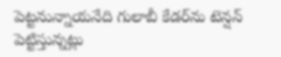పెట్టనున్నాయనేది గులాబీ కేడర్‌ను టెన్షన్ పెట్టిస్తున్నట్లు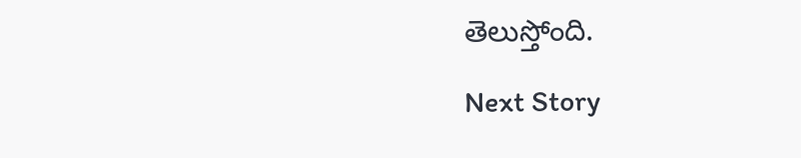తెలుస్తోంది.

Next Story